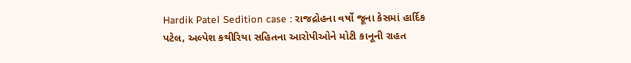Hardik Patel Sedition case : રાજદ્રોહના વર્ષો જૂના કેસમાં હાર્દિક પટેલ, અલ્પેશ કથીરિયા સહિતના આરોપીઓને મોટી કાનૂની રાહત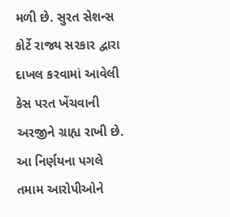મળી છે. સુરત સેશન્સ કોર્ટે રાજ્ય સરકાર દ્વારા દાખલ કરવામાં આવેલી કેસ પરત ખેંચવાની અરજીને ગ્રાહ્ય રાખી છે. આ નિર્ણયના પગલે તમામ આરોપીઓને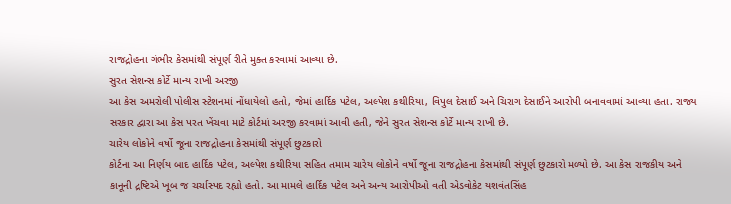રાજદ્રોહના ગંભીર કેસમાંથી સંપૂર્ણ રીતે મુક્ત કરવામાં આવ્યા છે.
સુરત સેશન્સ કોર્ટે માન્ય રાખી અરજી
આ કેસ અમરોલી પોલીસ સ્ટેશનમાં નોંધાયેલો હતો, જેમાં હાર્દિક પટેલ, અલ્પેશ કથીરિયા, વિપુલ દેસાઈ અને ચિરાગ દેસાઈને આરોપી બનાવવામાં આવ્યા હતા. રાજ્ય સરકાર દ્વારા આ કેસ પરત ખેંચવા માટે કોર્ટમાં અરજી કરવામાં આવી હતી, જેને સુરત સેશન્સ કોર્ટે માન્ય રાખી છે.
ચારેય લોકોને વર્ષો જૂના રાજદ્રોહના કેસમાંથી સંપૂર્ણ છુટકારો
કોર્ટના આ નિર્ણય બાદ હાર્દિક પટેલ, અલ્પેશ કથીરિયા સહિત તમામ ચારેય લોકોને વર્ષો જૂના રાજદ્રોહના કેસમાંથી સંપૂર્ણ છુટકારો મળ્યો છે. આ કેસ રાજકીય અને કાનૂની દ્રષ્ટિએ ખૂબ જ ચર્ચાસ્પદ રહ્યો હતો. આ મામલે હાર્દિક પટેલ અને અન્ય આરોપીઓ વતી એડવોકેટ યશવંતસિંહ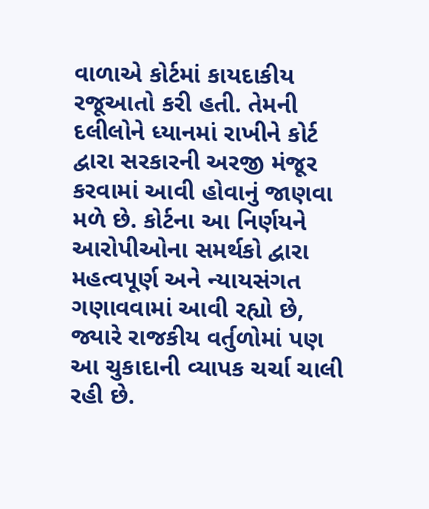વાળાએ કોર્ટમાં કાયદાકીય રજૂઆતો કરી હતી. તેમની દલીલોને ધ્યાનમાં રાખીને કોર્ટ દ્વારા સરકારની અરજી મંજૂર કરવામાં આવી હોવાનું જાણવા મળે છે. કોર્ટના આ નિર્ણયને આરોપીઓના સમર્થકો દ્વારા મહત્વપૂર્ણ અને ન્યાયસંગત ગણાવવામાં આવી રહ્યો છે, જ્યારે રાજકીય વર્તુળોમાં પણ આ ચુકાદાની વ્યાપક ચર્ચા ચાલી રહી છે.